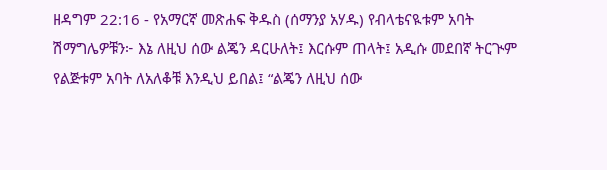ዘዳግም 22:16 - የአማርኛ መጽሐፍ ቅዱስ (ሰማንያ አሃዱ) የብላቴናዪቱም አባት ሽማግሌዎቹን፦ እኔ ለዚህ ሰው ልጄን ዳርሁለት፤ እርሱም ጠላት፤ አዲሱ መደበኛ ትርጒም የልጅቱም አባት ለአለቆቹ እንዲህ ይበል፤ “ልጄን ለዚህ ሰው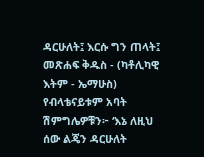ዳርሁለት፤ እርሱ ግን ጠላት፤ መጽሐፍ ቅዱስ - (ካቶሊካዊ እትም - ኤማሁስ) የብላቴናይቱም አባት ሽምግሌዎቹን፦ ‘እኔ ለዚህ ሰው ልጄን ዳርሁለት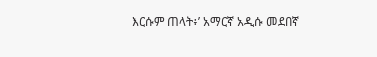እርሱም ጠላት፥’ አማርኛ አዲሱ መደበኛ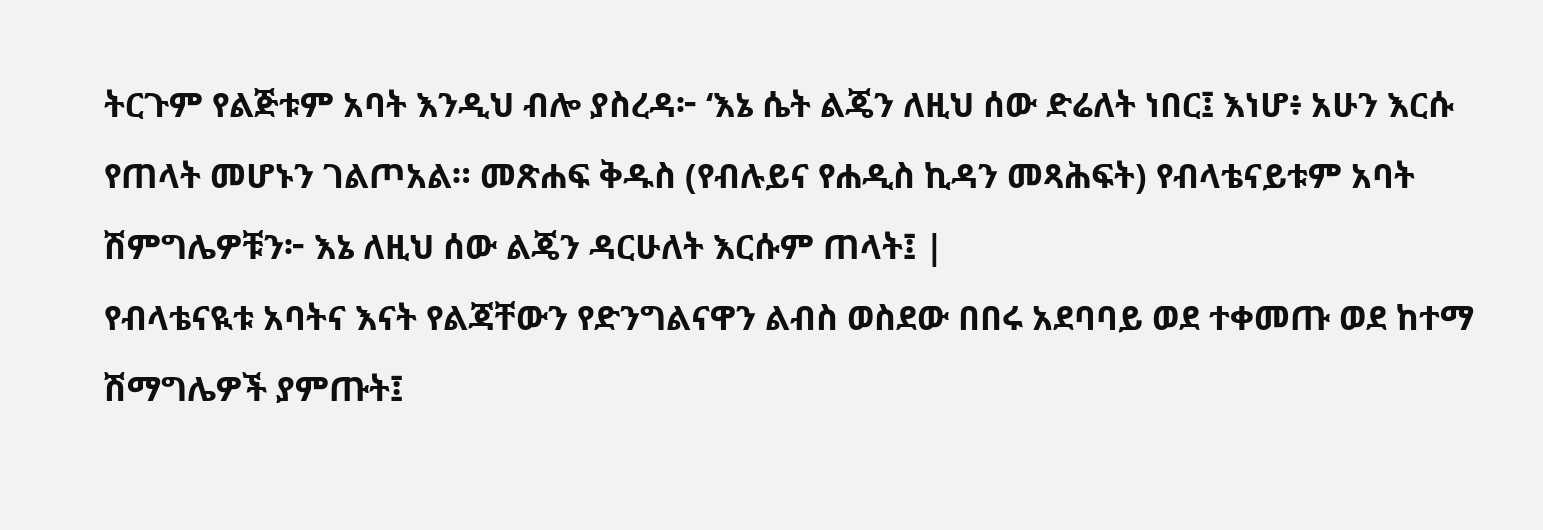ትርጉም የልጅቱም አባት እንዲህ ብሎ ያስረዳ፦ ‘እኔ ሴት ልጄን ለዚህ ሰው ድሬለት ነበር፤ እነሆ፥ አሁን እርሱ የጠላት መሆኑን ገልጦአል። መጽሐፍ ቅዱስ (የብሉይና የሐዲስ ኪዳን መጻሕፍት) የብላቴናይቱም አባት ሽምግሌዎቹን፦ እኔ ለዚህ ሰው ልጄን ዳርሁለት እርሱም ጠላት፤ |
የብላቴናዪቱ አባትና እናት የልጃቸውን የድንግልናዋን ልብስ ወስደው በበሩ አደባባይ ወደ ተቀመጡ ወደ ከተማ ሽማግሌዎች ያምጡት፤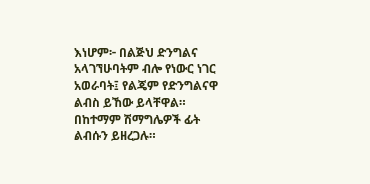እነሆም፦ በልጅህ ድንግልና አላገኘሁባትም ብሎ የነውር ነገር አወራባት፤ የልጄም የድንግልናዋ ልብስ ይኸው ይላቸዋል። በከተማም ሽማግሌዎች ፊት ልብሱን ይዘረጋሉ።